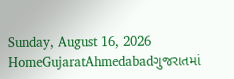Sunday, August 16, 2026
HomeGujaratAhmedabadગુજરાતમાં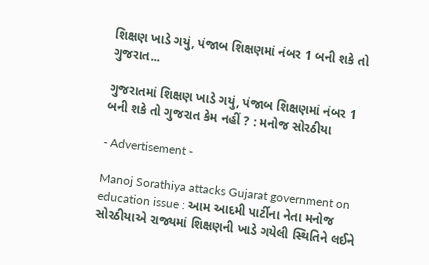શિક્ષણ ખાડે ગયું, પંજાબ શિક્ષણમાં નંબર 1 બની શકે તો ગુજરાત...

ગુજરાતમાં શિક્ષણ ખાડે ગયું, પંજાબ શિક્ષણમાં નંબર 1 બની શકે તો ગુજરાત કેમ નહીં ? : મનોજ સોરઠીયા

- Advertisement -

Manoj Sorathiya attacks Gujarat government on education issue : આમ આદમી પાર્ટીના નેતા મનોજ સોરઠીયાએ રાજ્યમાં શિક્ષણની ખાડે ગયેલી સ્થિતિને લઈને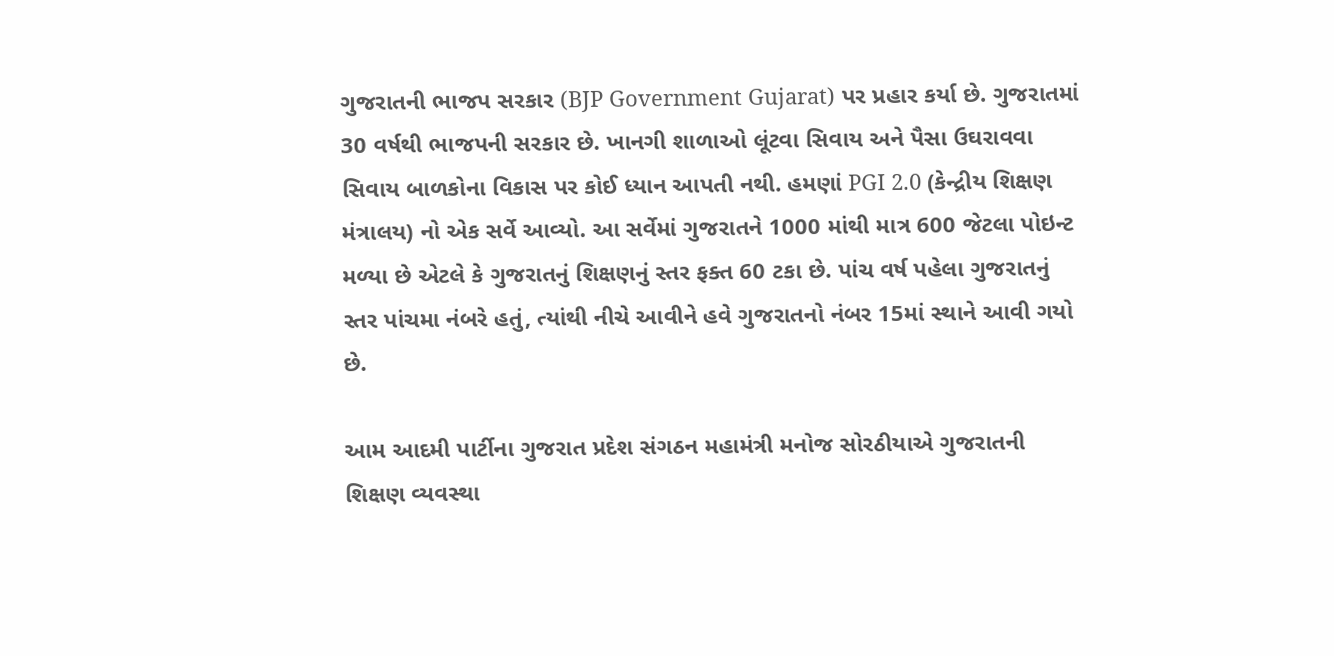ગુજરાતની ભાજપ સરકાર (BJP Government Gujarat) પર પ્રહાર કર્યા છે. ગુજરાતમાં 30 વર્ષથી ભાજપની સરકાર છે. ખાનગી શાળાઓ લૂંટવા સિવાય અને પૈસા ઉઘરાવવા સિવાય બાળકોના વિકાસ પર કોઈ ધ્યાન આપતી નથી. હમણાં PGI 2.0 (કેન્દ્રીય શિક્ષણ મંત્રાલય) નો એક સર્વે આવ્યો. આ સર્વેમાં ગુજરાતને 1000 માંથી માત્ર 600 જેટલા પોઇન્ટ મળ્યા છે એટલે કે ગુજરાતનું શિક્ષણનું સ્તર ફક્ત 60 ટકા છે. પાંચ વર્ષ પહેલા ગુજરાતનું સ્તર પાંચમા નંબરે હતું, ત્યાંથી નીચે આવીને હવે ગુજરાતનો નંબર 15માં સ્થાને આવી ગયો છે.

આમ આદમી પાર્ટીના ગુજરાત પ્રદેશ સંગઠન મહામંત્રી મનોજ સોરઠીયાએ ગુજરાતની શિક્ષણ વ્યવસ્થા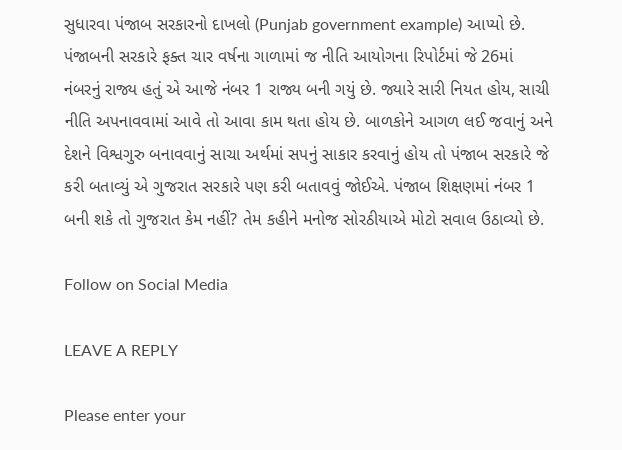સુધારવા પંજાબ સરકારનો દાખલો (Punjab government example) આપ્યો છે. પંજાબની સરકારે ફક્ત ચાર વર્ષના ગાળામાં જ નીતિ આયોગના રિપોર્ટમાં જે 26માં નંબરનું રાજ્ય હતું એ આજે નંબર 1 રાજ્ય બની ગયું છે. જ્યારે સારી નિયત હોય, સાચી નીતિ અપનાવવામાં આવે તો આવા કામ થતા હોય છે. બાળકોને આગળ લઈ જવાનું અને દેશને વિશ્વગુરુ બનાવવાનું સાચા અર્થમાં સપનું સાકાર કરવાનું હોય તો પંજાબ સરકારે જે કરી બતાવ્યું એ ગુજરાત સરકારે પણ કરી બતાવવું જોઈએ. પંજાબ શિક્ષણમાં નંબર 1 બની શકે તો ગુજરાત કેમ નહીં? તેમ કહીને મનોજ સોરઠીયાએ મોટો સવાલ ઉઠાવ્યો છે.

Follow on Social Media

LEAVE A REPLY

Please enter your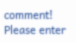comment!
Please enter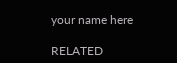your name here

RELATED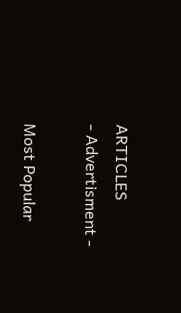ARTICLES
- Advertisment -

Most Popular